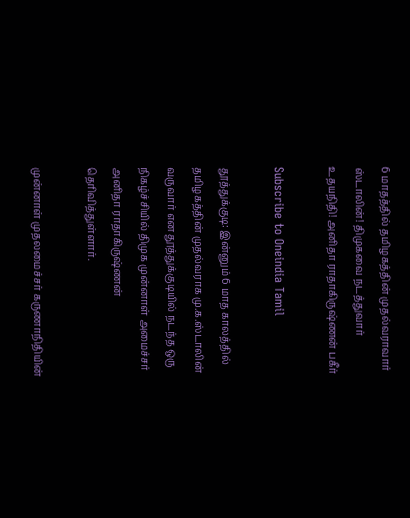6 மாதத்தில் தமிழகத்தின் முதல்வராவார் ஸ்டாலின்! திமுகவை நடத்துவார் உதயநிதி! அனிதா ராதாகிருஷ்ணன் பகீர்

Subscribe to Oneindia Tamil

தூத்துக்குடி: இன்னும் 6 மாத காலத்தில் தமிழகத்தின் முதல்வராக மு.க.ஸ்டாலின் வருவார் என தூத்துக்குடியில் நடந்த ஒரு நிகழ்ச்சியில் திமுக முன்னாள் அமைச்சர் அனிதா ராதாகிருஷ்ணன் தெரிவித்துள்ளார்.

முன்னாள் முதலமைச்சர் கருணாநிதியின்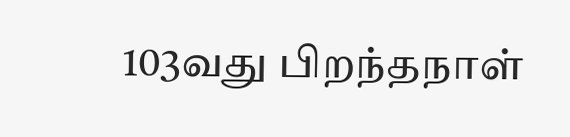103வது பிறந்தநாள்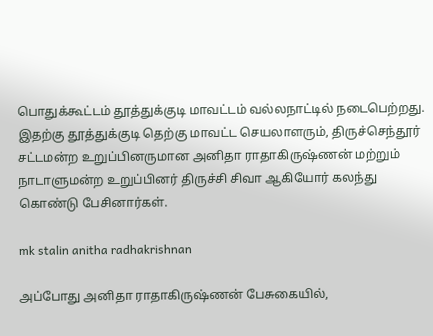பொதுக்கூட்டம் தூத்துக்குடி மாவட்டம் வல்லநாட்டில் நடைபெற்றது. இதற்கு தூத்துக்குடி தெற்கு மாவட்ட செயலாளரும், திருச்செந்தூர் சட்டமன்ற உறுப்பினருமான அனிதா ராதாகிருஷ்ணன் மற்றும் நாடாளுமன்ற உறுப்பினர் திருச்சி சிவா ஆகியோர் கலந்து கொண்டு பேசினார்கள்.

mk stalin anitha radhakrishnan

அப்போது அனிதா ராதாகிருஷ்ணன் பேசுகையில்,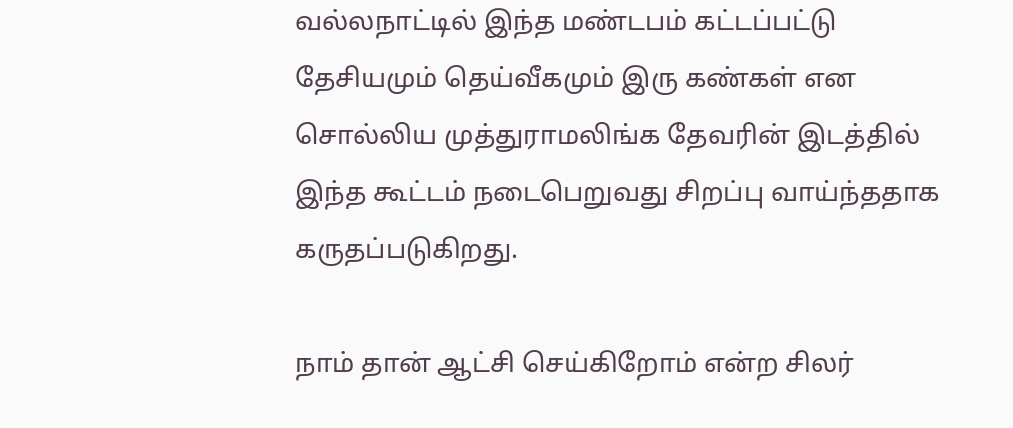வல்லநாட்டில் இந்த மண்டபம் கட்டப்பட்டு தேசியமும் தெய்வீகமும் இரு கண்கள் என சொல்லிய முத்துராமலிங்க தேவரின் இடத்தில் இந்த கூட்டம் நடைபெறுவது சிறப்பு வாய்ந்ததாக கருதப்படுகிறது.

நாம் தான் ஆட்சி செய்கிறோம் என்ற சிலர்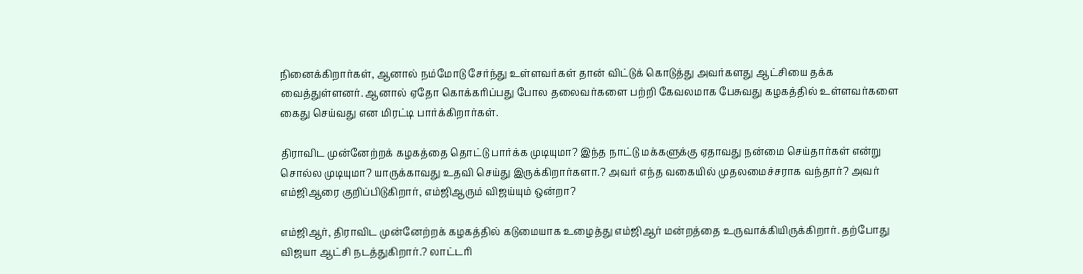நினைக்கிறார்கள், ஆனால் நம்மோடு சேர்ந்து உள்ளவர்கள் தான் விட்டுக் கொடுத்து அவர்களது ஆட்சியை தக்க வைத்துள்ளனர். ஆனால் ஏதோ கொக்கரிப்பது போல தலைவர்களை பற்றி கேவலமாக பேசுவது கழகத்தில் உள்ளவர்களை கைது செய்வது என மிரட்டி பார்க்கிறார்கள்.

திராவிட முன்னேற்றக் கழகத்தை தொட்டு பார்க்க முடியுமா? இந்த நாட்டு மக்களுக்கு ஏதாவது நன்மை செய்தார்கள் என்று சொல்ல முடியுமா? யாருக்காவது உதவி செய்து இருக்கிறார்களா.? அவர் எந்த வகையில் முதலமைச்சராக வந்தார்? அவர் எம்ஜிஆரை குறிப்பிடுகிறார், எம்ஜிஆரும் விஜய்யும் ஒன்றா?

எம்ஜிஆர், திராவிட முன்னேற்றக் கழகத்தில் கடுமையாக உழைத்து எம்ஜிஆர் மன்றத்தை உருவாக்கியிருக்கிறார். தற்போது விஜயா ஆட்சி நடத்துகிறார்.? லாட்டரி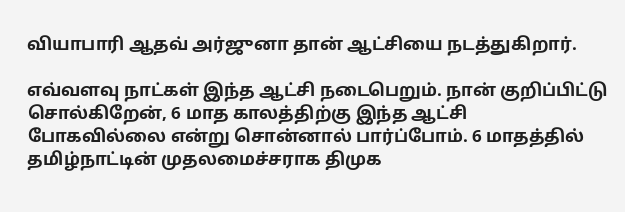வியாபாரி ஆதவ் அர்ஜுனா தான் ஆட்சியை நடத்துகிறார்.

எவ்வளவு நாட்கள் இந்த ஆட்சி நடைபெறும். நான் குறிப்பிட்டு சொல்கிறேன், 6 மாத காலத்திற்கு இந்த ஆட்சி போகவில்லை என்று சொன்னால் பார்ப்போம். 6 மாதத்தில் தமிழ்நாட்டின் முதலமைச்சராக திமுக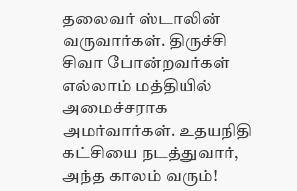தலைவர் ஸ்டாலின் வருவார்கள். திருச்சி சிவா போன்றவர்கள் எல்லாம் மத்தியில் அமைச்சராக அமர்வார்கள். உதயநிதி கட்சியை நடத்துவார், அந்த காலம் வரும்!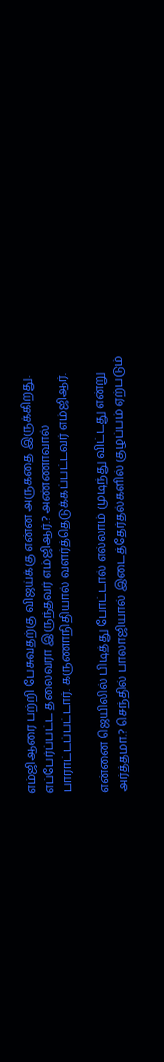எம்ஜிஆரை பற்றி பேசுவதற்கு விஜய்க்கு என்ன அருகதை இருக்கிறது. எப்பேர்ப்பட்ட தலைவரா இருந்தவர் எம்ஜிஆர்.? அண்ணாவால் பாராட்டப்பட்டார். கருணாநிதியால் வளர்த்தெடுக்கப்பட்டவர் எம்ஜிஆர்.

என்னை ஜெயிலில் பிடித்து போட்டால் எல்லாம் முடிந்து விட்டது என்று அர்த்தமா.? செந்தில் பாலாஜியால் இடைத்தேர்தல்களில் குழப்பம் ஏற்படும்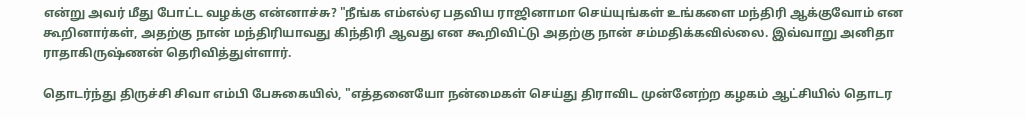என்று அவர் மீது போட்ட வழக்கு என்னாச்சு? "நீங்க எம்எல்ஏ பதவிய ராஜினாமா செய்யுங்கள் உங்களை மந்திரி ஆக்குவோம் என கூறினார்கள், அதற்கு நான் மந்திரியாவது கிந்திரி ஆவது என கூறிவிட்டு அதற்கு நான் சம்மதிக்கவில்லை. இவ்வாறு அனிதா ராதாகிருஷ்ணன் தெரிவித்துள்ளார்.

தொடர்ந்து திருச்சி சிவா எம்பி பேசுகையில், "எத்தனையோ நன்மைகள் செய்து திராவிட முன்னேற்ற கழகம் ஆட்சியில் தொடர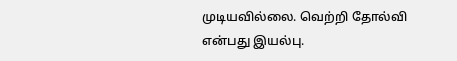முடியவில்லை. வெற்றி தோல்வி என்பது இயல்பு.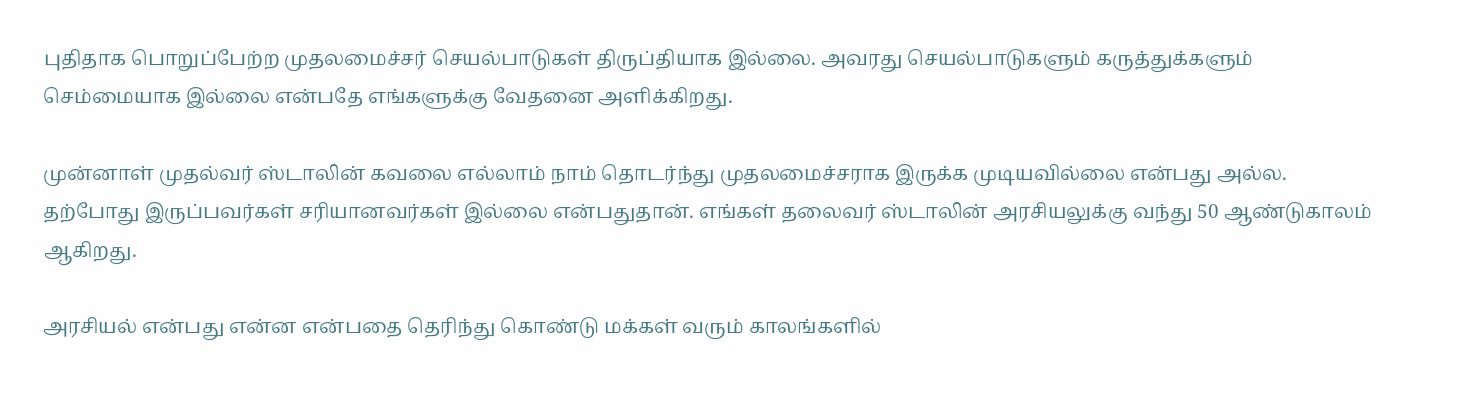புதிதாக பொறுப்பேற்ற முதலமைச்சர் செயல்பாடுகள் திருப்தியாக இல்லை. அவரது செயல்பாடுகளும் கருத்துக்களும் செம்மையாக இல்லை என்பதே எங்களுக்கு வேதனை அளிக்கிறது.

முன்னாள் முதல்வர் ஸ்டாலின் கவலை எல்லாம் நாம் தொடர்ந்து முதலமைச்சராக இருக்க முடியவில்லை என்பது அல்ல. தற்போது இருப்பவர்கள் சரியானவர்கள் இல்லை என்பதுதான். எங்கள் தலைவர் ஸ்டாலின் அரசியலுக்கு வந்து 50 ஆண்டுகாலம் ஆகிறது.

அரசியல் என்பது என்ன என்பதை தெரிந்து கொண்டு மக்கள் வரும் காலங்களில்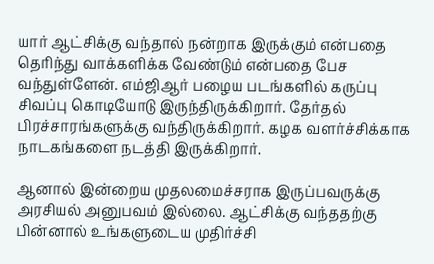யார் ஆட்சிக்கு வந்தால் நன்றாக இருக்கும் என்பதை தெரிந்து வாக்களிக்க வேண்டும் என்பதை பேச வந்துள்ளேன். எம்ஜிஆர் பழைய படங்களில் கருப்பு சிவப்பு கொடியோடு இருந்திருக்கிறார். தேர்தல் பிரச்சாரங்களுக்கு வந்திருக்கிறார். கழக வளர்ச்சிக்காக நாடகங்களை நடத்தி இருக்கிறார்.

ஆனால் இன்றைய முதலமைச்சராக இருப்பவருக்கு அரசியல் அனுபவம் இல்லை. ஆட்சிக்கு வந்ததற்கு பின்னால் உங்களுடைய முதிர்ச்சி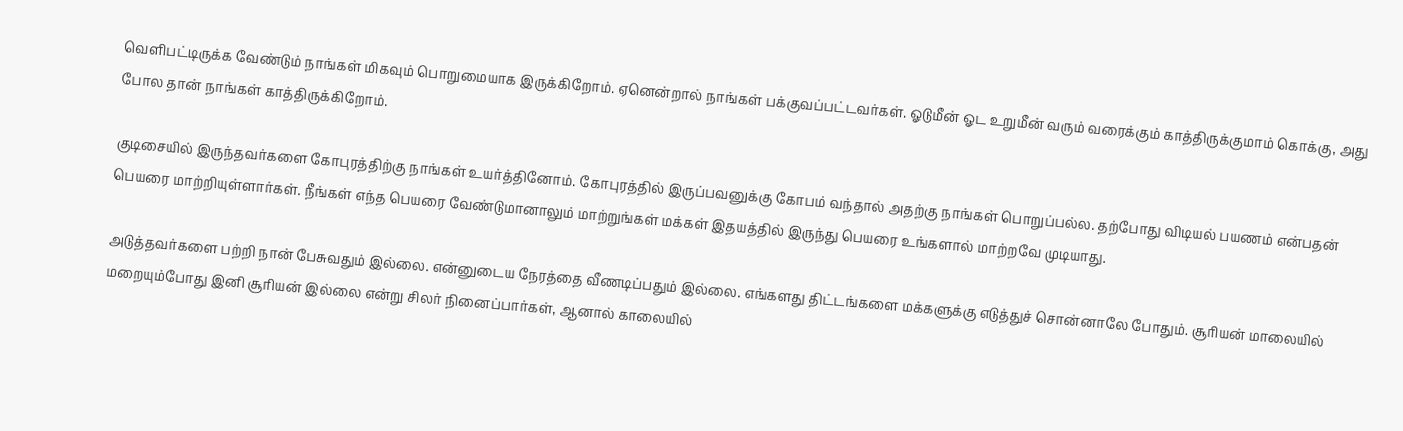வெளிபட்டிருக்க வேண்டும் நாங்கள் மிகவும் பொறுமையாக இருக்கிறோம். ஏனென்றால் நாங்கள் பக்குவப்பட்டவர்கள். ஓடுமீன் ஓட உறுமீன் வரும் வரைக்கும் காத்திருக்குமாம் கொக்கு, அது போல தான் நாங்கள் காத்திருக்கிறோம்.

குடிசையில் இருந்தவர்களை கோபுரத்திற்கு நாங்கள் உயர்த்தினோம். கோபுரத்தில் இருப்பவனுக்கு கோபம் வந்தால் அதற்கு நாங்கள் பொறுப்பல்ல. தற்போது விடியல் பயணம் என்பதன் பெயரை மாற்றியுள்ளார்கள். நீங்கள் எந்த பெயரை வேண்டுமானாலும் மாற்றுங்கள் மக்கள் இதயத்தில் இருந்து பெயரை உங்களால் மாற்றவே முடியாது.

அடுத்தவர்களை பற்றி நான் பேசுவதும் இல்லை. என்னுடைய நேரத்தை வீணடிப்பதும் இல்லை. எங்களது திட்டங்களை மக்களுக்கு எடுத்துச் சொன்னாலே போதும். சூரியன் மாலையில் மறையும்போது இனி சூரியன் இல்லை என்று சிலர் நினைப்பார்கள், ஆனால் காலையில்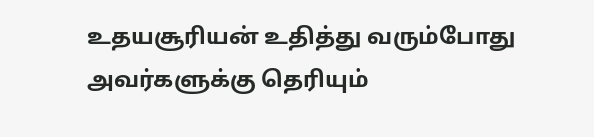உதயசூரியன் உதித்து வரும்போது அவர்களுக்கு தெரியும்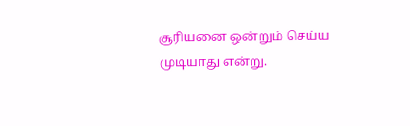சூரியனை ஒன்றும் செய்ய முடியாது என்று.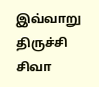இவ்வாறு திருச்சி சிவா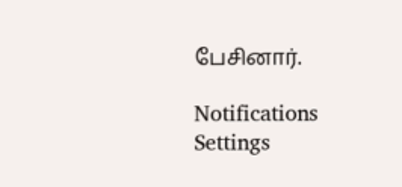பேசினார்.

Notifications
Settings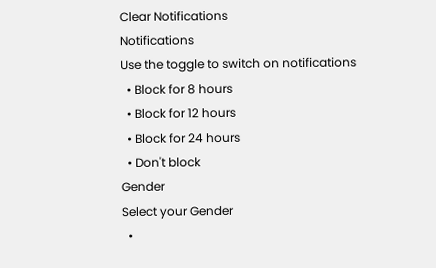Clear Notifications
Notifications
Use the toggle to switch on notifications
  • Block for 8 hours
  • Block for 12 hours
  • Block for 24 hours
  • Don't block
Gender
Select your Gender
  •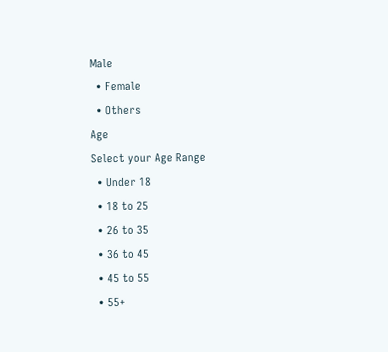Male
  • Female
  • Others
Age
Select your Age Range
  • Under 18
  • 18 to 25
  • 26 to 35
  • 36 to 45
  • 45 to 55
  • 55+